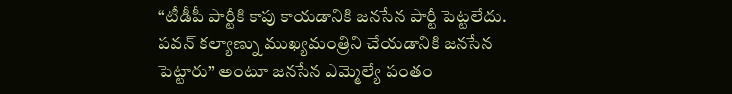“టీడీపీ పార్టీకి కాపు కాయడానికి జనసేన పార్టీ పెట్టలేదు. పవన్ కల్యాణ్ను ముఖ్యమంత్రిని చేయడానికి జనసేన పెట్టారు” అంటూ జనసేన ఎమ్మెల్యే పంతం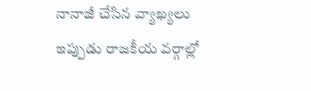నానాజీ చేసిన వ్యాఖ్యలు ఇప్పుడు రాజకీయ వర్గాల్లో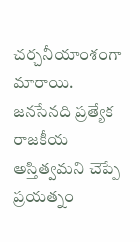చర్చనీయాంశంగా మారాయి. జనసేనది ప్రత్యేక రాజకీయ అస్తిత్వమని చెప్పే ప్రయత్నం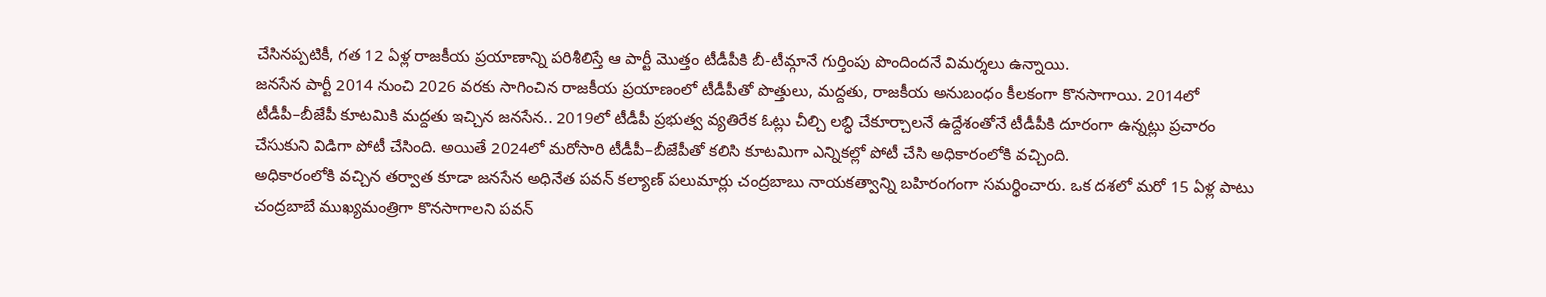చేసినప్పటికీ, గత 12 ఏళ్ల రాజకీయ ప్రయాణాన్ని పరిశీలిస్తే ఆ పార్టీ మొత్తం టీడీపీకి బీ-టీమ్గానే గుర్తింపు పొందిందనే విమర్శలు ఉన్నాయి.
జనసేన పార్టీ 2014 నుంచి 2026 వరకు సాగించిన రాజకీయ ప్రయాణంలో టీడీపీతో పొత్తులు, మద్దతు, రాజకీయ అనుబంధం కీలకంగా కొనసాగాయి. 2014లో టీడీపీ–బీజేపీ కూటమికి మద్దతు ఇచ్చిన జనసేన.. 2019లో టీడీపీ ప్రభుత్వ వ్యతిరేక ఓట్లు చీల్చి లబ్ధి చేకూర్చాలనే ఉద్దేశంతోనే టీడీపీకి దూరంగా ఉన్నట్లు ప్రచారం చేసుకుని విడిగా పోటీ చేసింది. అయితే 2024లో మరోసారి టీడీపీ–బీజేపీతో కలిసి కూటమిగా ఎన్నికల్లో పోటీ చేసి అధికారంలోకి వచ్చింది.
అధికారంలోకి వచ్చిన తర్వాత కూడా జనసేన అధినేత పవన్ కల్యాణ్ పలుమార్లు చంద్రబాబు నాయకత్వాన్ని బహిరంగంగా సమర్థించారు. ఒక దశలో మరో 15 ఏళ్ల పాటు చంద్రబాబే ముఖ్యమంత్రిగా కొనసాగాలని పవన్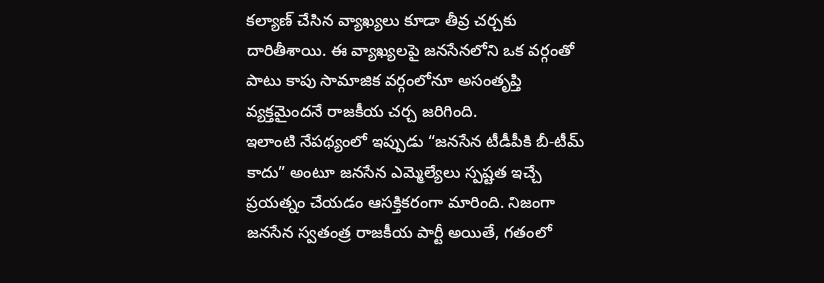కల్యాణ్ చేసిన వ్యాఖ్యలు కూడా తీవ్ర చర్చకు దారితీశాయి. ఈ వ్యాఖ్యలపై జనసేనలోని ఒక వర్గంతో పాటు కాపు సామాజిక వర్గంలోనూ అసంతృప్తి వ్యక్తమైందనే రాజకీయ చర్చ జరిగింది.
ఇలాంటి నేపథ్యంలో ఇప్పుడు “జనసేన టీడీపీకి బీ-టీమ్ కాదు” అంటూ జనసేన ఎమ్మెల్యేలు స్పష్టత ఇచ్చే ప్రయత్నం చేయడం ఆసక్తికరంగా మారింది. నిజంగా జనసేన స్వతంత్ర రాజకీయ పార్టీ అయితే, గతంలో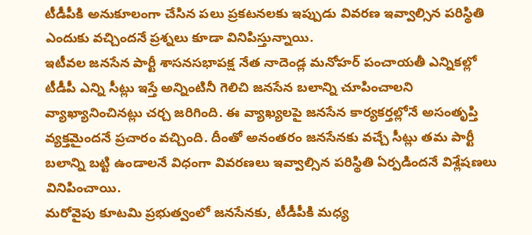టీడీపీకి అనుకూలంగా చేసిన పలు ప్రకటనలకు ఇప్పుడు వివరణ ఇవ్వాల్సిన పరిస్థితి ఎందుకు వచ్చిందనే ప్రశ్నలు కూడా వినిపిస్తున్నాయి.
ఇటీవల జనసేన పార్టీ శాసనసభాపక్ష నేత నాదెండ్ల మనోహర్ పంచాయతీ ఎన్నికల్లో టీడీపీ ఎన్ని సీట్లు ఇస్తే అన్నింటినీ గెలిచి జనసేన బలాన్ని చూపించాలని వ్యాఖ్యానించినట్లు చర్చ జరిగింది. ఈ వ్యాఖ్యలపై జనసేన కార్యకర్తల్లోనే అసంతృప్తి వ్యక్తమైందనే ప్రచారం వచ్చింది. దీంతో అనంతరం జనసేనకు వచ్చే సీట్లు తమ పార్టీ బలాన్ని బట్టి ఉండాలనే విధంగా వివరణలు ఇవ్వాల్సిన పరిస్థితి ఏర్పడిందనే విశ్లేషణలు వినిపించాయి.
మరోవైపు కూటమి ప్రభుత్వంలో జనసేనకు, టీడీపీకి మధ్య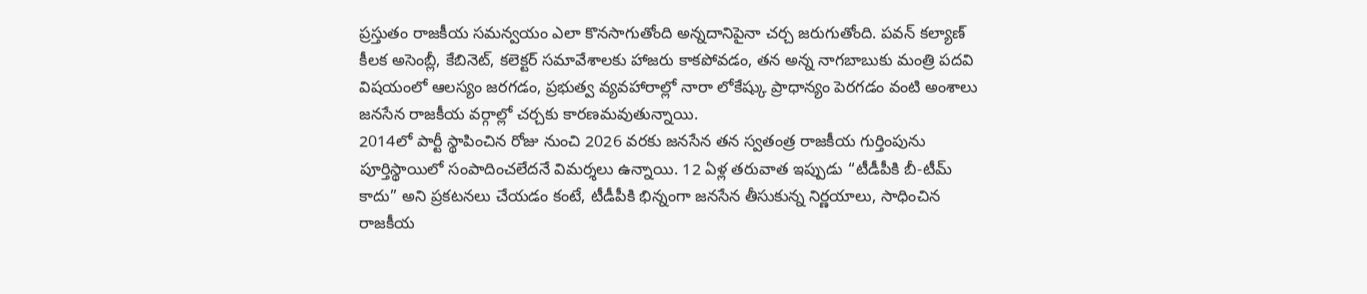ప్రస్తుతం రాజకీయ సమన్వయం ఎలా కొనసాగుతోంది అన్నదానిపైనా చర్చ జరుగుతోంది. పవన్ కల్యాణ్ కీలక అసెంబ్లీ, కేబినెట్, కలెక్టర్ సమావేశాలకు హాజరు కాకపోవడం, తన అన్న నాగబాబుకు మంత్రి పదవి విషయంలో ఆలస్యం జరగడం, ప్రభుత్వ వ్యవహారాల్లో నారా లోకేష్కు ప్రాధాన్యం పెరగడం వంటి అంశాలు జనసేన రాజకీయ వర్గాల్లో చర్చకు కారణమవుతున్నాయి.
2014లో పార్టీ స్థాపించిన రోజు నుంచి 2026 వరకు జనసేన తన స్వతంత్ర రాజకీయ గుర్తింపును పూర్తిస్థాయిలో సంపాదించలేదనే విమర్శలు ఉన్నాయి. 12 ఏళ్ల తరువాత ఇప్పుడు “టీడీపీకి బీ-టీమ్ కాదు” అని ప్రకటనలు చేయడం కంటే, టీడీపీకి భిన్నంగా జనసేన తీసుకున్న నిర్ణయాలు, సాధించిన రాజకీయ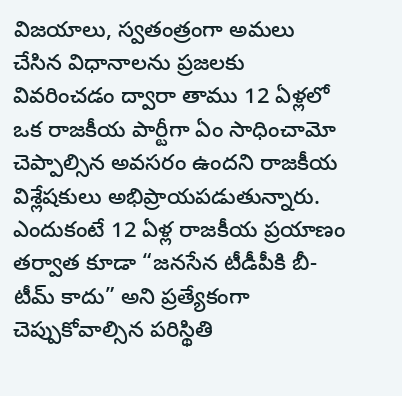విజయాలు, స్వతంత్రంగా అమలు చేసిన విధానాలను ప్రజలకు వివరించడం ద్వారా తాము 12 ఏళ్లలో ఒక రాజకీయ పార్టీగా ఏం సాధించామో చెప్పాల్సిన అవసరం ఉందని రాజకీయ విశ్లేషకులు అభిప్రాయపడుతున్నారు.
ఎందుకంటే 12 ఏళ్ల రాజకీయ ప్రయాణం తర్వాత కూడా “జనసేన టీడీపీకి బీ-టీమ్ కాదు” అని ప్రత్యేకంగా చెప్పుకోవాల్సిన పరిస్థితి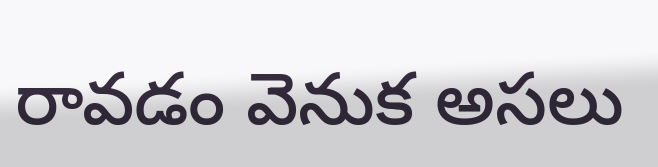రావడం వెనుక అసలు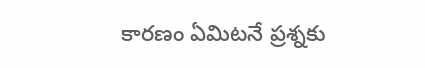కారణం ఏమిటనే ప్రశ్నకు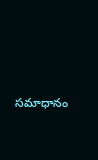సమాధానం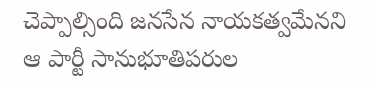చెప్పాల్సింది జనసేన నాయకత్వమేనని ఆ పార్టీ సానుభూతిపరుల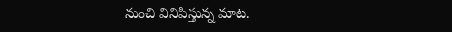నుంచి వినిపిస్తున్న మాట.